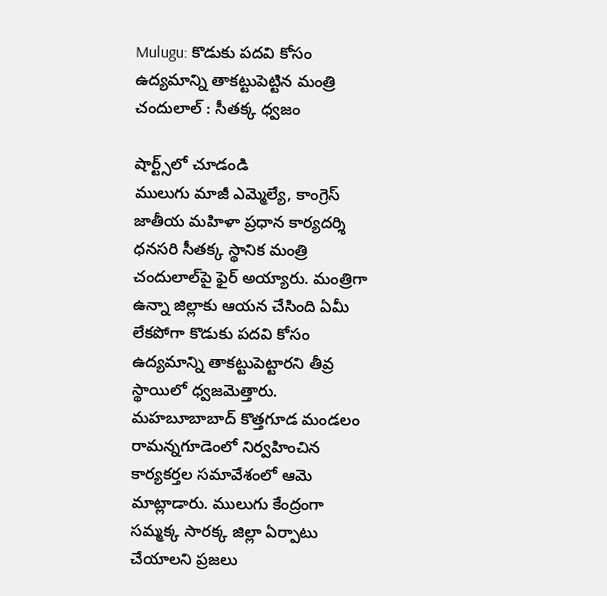Mulugu: కొడుకు పదవి కోసం ఉద్యమాన్ని తాకట్టుపెట్టిన మంత్రి చందులాల్‌ : సీతక్క ధ్వజం

షార్ట్స్‌లో చూడండి
ములుగు మాజీ ఎమ్మెల్యే, కాంగ్రెస్‌ జాతీయ మహిళా ప్రధాన కార్యదర్శి ధనసరి సీతక్క స్థానిక మంత్రి చందులాల్‌పై ఫైర్‌ అయ్యారు. మంత్రిగా ఉన్నా జిల్లాకు ఆయన చేసింది ఏమీ లేకపోగా కొడుకు పదవి కోసం ఉద్యమాన్ని తాకట్టుపెట్టారని తీవ్ర స్థాయిలో ధ్వజమెత్తారు. మహబూబాబాద్‌ కొత్తగూడ మండలం రామన్నగూడెంలో నిర్వహించిన కార్యకర్తల సమావేశంలో ఆమె మాట్లాడారు. ములుగు కేంద్రంగా సమ్మక్క సారక్క జిల్లా ఏర్పాటు చేయాలని ప్రజలు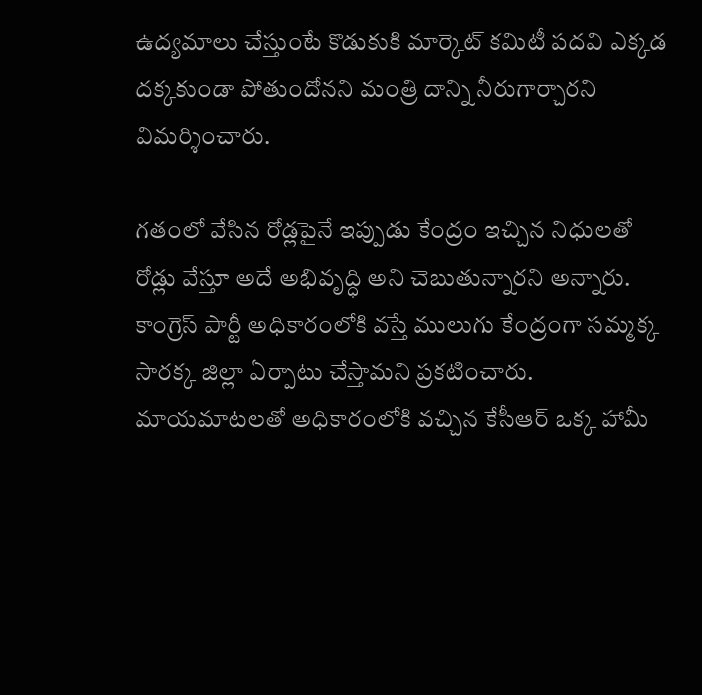ఉద్యమాలు చేస్తుంటే కొడుకుకి మార్కెట్‌ కమిటీ పదవి ఎక్కడ దక్కకుండా పోతుందోనని మంత్రి దాన్ని నీరుగార్చారని విమర్శించారు.

గతంలో వేసిన రోడ్లపైనే ఇప్పుడు కేంద్రం ఇచ్చిన నిధులతో రోడ్లు వేస్తూ అదే అభివృద్ధి అని చెబుతున్నారని అన్నారు. కాంగ్రెస్‌ పార్టీ అధికారంలోకి వస్తే ములుగు కేంద్రంగా సమ్మక్క సారక్క జిల్లా ఏర్పాటు చేస్తామని ప్రకటించారు. మాయమాటలతో అధికారంలోకి వచ్చిన కేసీఆర్‌ ఒక్క హామీ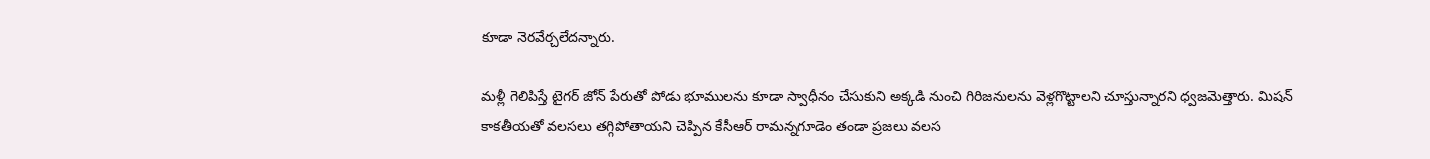కూడా నెరవేర్చలేదన్నారు.

మళ్లీ గెలిపిస్తే టైగర్‌ జోన్‌ పేరుతో పోడు భూములను కూడా స్వాధీనం చేసుకుని అక్కడి నుంచి గిరిజనులను వెళ్లగొట్టాలని చూస్తున్నారని ధ్వజమెత్తారు. మిషన్‌ కాకతీయతో వలసలు తగ్గిపోతాయని చెప్పిన కేసీఆర్‌ రామన్నగూడెం తండా ప్రజలు వలస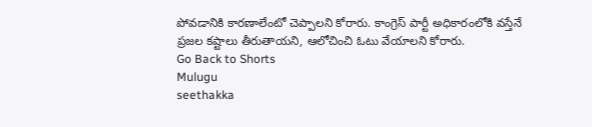పోవడానికి కారణాలేంటో చెప్పాలని కోరారు. కాంగ్రెస్‌ పార్టీ అధికారంలోకి వస్తేనే ప్రజల కష్టాలు తీరుతాయని, ఆలోచించి ఓటు వేయాలని కోరారు.
Go Back to Shorts
Mulugu
seethakka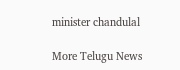minister chandulal

More Telugu News